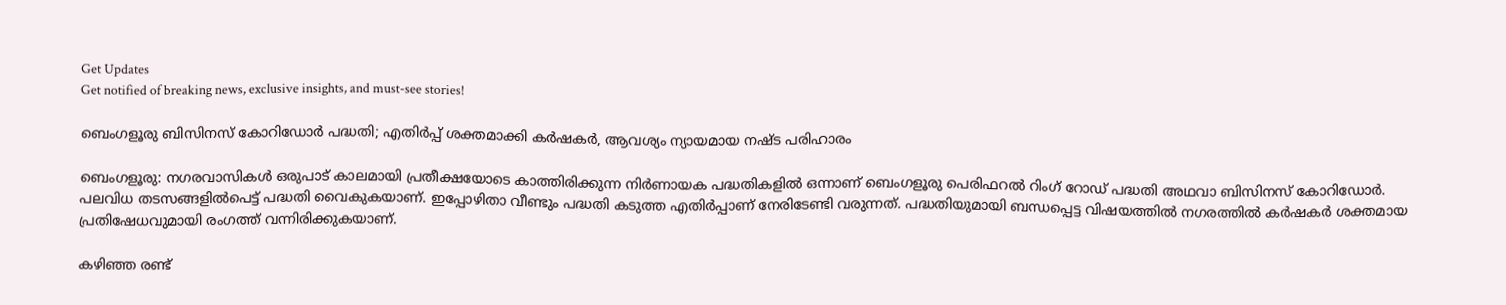Get Updates
Get notified of breaking news, exclusive insights, and must-see stories!

ബെംഗളൂരു ബിസിനസ് കോറിഡോർ പദ്ധതി; എതിർപ്പ് ശക്തമാക്കി കർഷകർ, ആവശ്യം ന്യായമായ നഷ്‌ട പരിഹാരം

ബെംഗളൂരു: നഗരവാസികൾ ഒരുപാട് കാലമായി പ്രതീക്ഷയോടെ കാത്തിരിക്കുന്ന നിർണായക പദ്ധതികളിൽ ഒന്നാണ് ബെംഗളൂരു പെരിഫറൽ റിംഗ് റോഡ് പദ്ധതി അഥവാ ബിസിനസ് കോറിഡോർ. പലവിധ തടസങ്ങളിൽപെട്ട് പദ്ധതി വൈകുകയാണ്. ഇപ്പോഴിതാ വീണ്ടും പദ്ധതി കടുത്ത എതിർപ്പാണ് നേരിടേണ്ടി വരുന്നത്. പദ്ധതിയുമായി ബന്ധപ്പെട്ട വിഷയത്തിൽ നഗരത്തിൽ കർഷകർ ശക്തമായ പ്രതിഷേധവുമായി രംഗത്ത് വന്നിരിക്കുകയാണ്.

കഴിഞ്ഞ രണ്ട്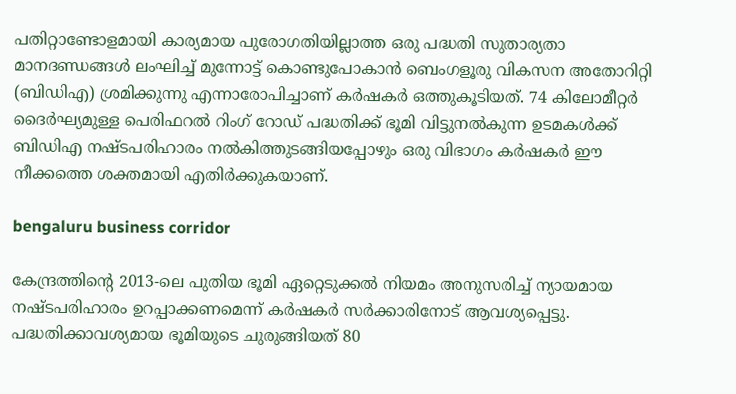പതിറ്റാണ്ടോളമായി കാര്യമായ പുരോഗതിയില്ലാത്ത ഒരു പദ്ധതി സുതാര്യതാ മാനദണ്ഡങ്ങൾ ലംഘിച്ച് മുന്നോട്ട് കൊണ്ടുപോകാൻ ബെംഗളൂരു വികസന അതോറിറ്റി (ബിഡിഎ) ശ്രമിക്കുന്നു എന്നാരോപിച്ചാണ് കർഷകർ ഒത്തുകൂടിയത്. 74 കിലോമീറ്റർ ദൈർഘ്യമുള്ള പെരിഫറൽ റിംഗ് റോഡ് പദ്ധതിക്ക് ഭൂമി വിട്ടുനൽകുന്ന ഉടമകൾക്ക് ബിഡിഎ നഷ്‌ടപരിഹാരം നൽകിത്തുടങ്ങിയപ്പോഴും ഒരു വിഭാഗം കർഷകർ ഈ നീക്കത്തെ ശക്തമായി എതിർക്കുകയാണ്.

bengaluru business corridor

കേന്ദ്രത്തിന്റെ 2013-ലെ പുതിയ ഭൂമി ഏറ്റെടുക്കൽ നിയമം അനുസരിച്ച് ന്യായമായ നഷ്‌ടപരിഹാരം ഉറപ്പാക്കണമെന്ന് കർഷകർ സർക്കാരിനോട് ആവശ്യപ്പെട്ടു. പദ്ധതിക്കാവശ്യമായ ഭൂമിയുടെ ചുരുങ്ങിയത് 80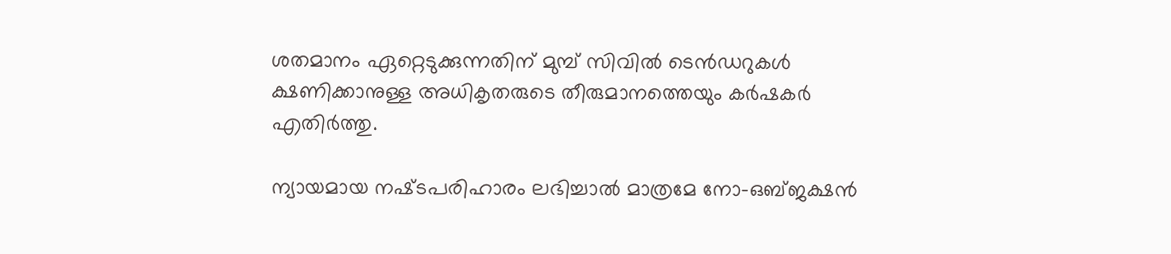ശതമാനം ഏറ്റെടുക്കുന്നതിന് മുമ്പ് സിവിൽ ടെൻഡറുകൾ ക്ഷണിക്കാനുള്ള അധികൃതരുടെ തീരുമാനത്തെയും കർഷകർ എതിർത്തു.

ന്യായമായ നഷ്‌ടപരിഹാരം ലഭിച്ചാൽ മാത്രമേ നോ-ഒബ്‌ജക്ഷൻ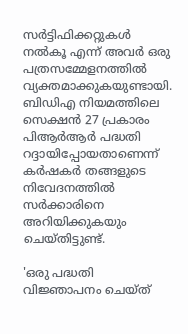സർട്ടിഫിക്കറ്റുകൾ നൽകൂ എന്ന് അവർ ഒരു പത്രസമ്മേളനത്തിൽ വ്യക്തമാക്കുകയുണ്ടായി. ബിഡിഎ നിയമത്തിലെ സെക്ഷൻ 27 പ്രകാരം പിആർആർ പദ്ധതി റദ്ദായിപ്പോയതാണെന്ന് കർഷകർ തങ്ങളുടെ നിവേദനത്തിൽ സർക്കാരിനെ അറിയിക്കുകയും ചെയ്‌തിട്ടുണ്ട്‌.

'ഒരു പദ്ധതി വിജ്ഞാപനം ചെയ്‌ത്‌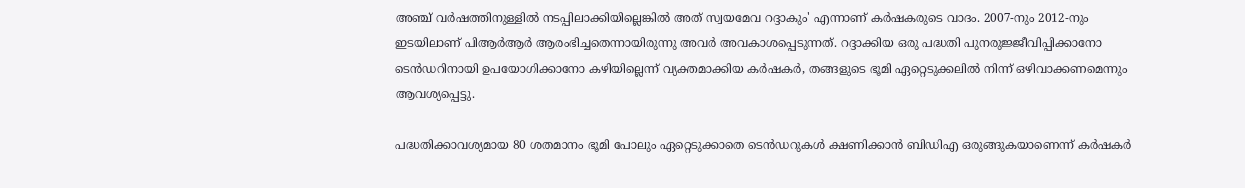അഞ്ച് വർഷത്തിനുള്ളിൽ നടപ്പിലാക്കിയില്ലെങ്കിൽ അത് സ്വയമേവ റദ്ദാകും' എന്നാണ് കർഷകരുടെ വാദം. 2007-നും 2012-നും ഇടയിലാണ് പിആർആർ ആരംഭിച്ചതെന്നായിരുന്നു അവർ അവകാശപ്പെടുന്നത്. റദ്ദാക്കിയ ഒരു പദ്ധതി പുനരുജ്ജീവിപ്പിക്കാനോ ടെൻഡറിനായി ഉപയോഗിക്കാനോ കഴിയില്ലെന്ന് വ്യക്തമാക്കിയ കർഷകർ, തങ്ങളുടെ ഭൂമി ഏറ്റെടുക്കലിൽ നിന്ന് ഒഴിവാക്കണമെന്നും ആവശ്യപ്പെട്ടു.

പദ്ധതിക്കാവശ്യമായ 80 ശതമാനം ഭൂമി പോലും ഏറ്റെടുക്കാതെ ടെൻഡറുകൾ ക്ഷണിക്കാൻ ബിഡിഎ ഒരുങ്ങുകയാണെന്ന് കർഷകർ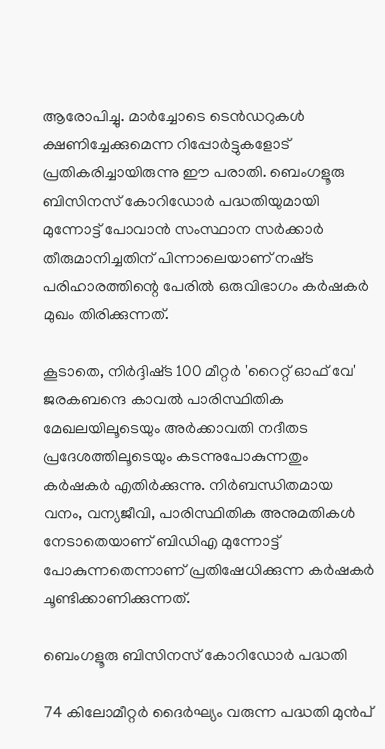ആരോപിച്ചു. മാർച്ചോടെ ടെൻഡറുകൾ ക്ഷണിച്ചേക്കുമെന്ന റിപ്പോർട്ടുകളോട് പ്രതികരിച്ചായിരുന്നു ഈ പരാതി. ബെംഗളൂരു ബിസിനസ് കോറിഡോർ പദ്ധതിയുമായി മുന്നോട്ട് പോവാൻ സംസ്ഥാന സർക്കാർ തീരുമാനിച്ചതിന് പിന്നാലെയാണ് നഷ്‌ട പരിഹാരത്തിന്റെ പേരിൽ ഒരുവിഭാഗം കർഷകർ മുഖം തിരിക്കുന്നത്.

കൂടാതെ, നിർദ്ദിഷ്‌ട 100 മീറ്റർ 'റൈറ്റ് ഓഫ് വേ' ജരകബന്ദെ കാവൽ പാരിസ്ഥിതിക മേഖലയിലൂടെയും അർക്കാവതി നദീതട പ്രദേശത്തിലൂടെയും കടന്നുപോകുന്നതും കർഷകർ എതിർക്കുന്നു. നിർബന്ധിതമായ വനം, വന്യജീവി, പാരിസ്ഥിതിക അനുമതികൾ നേടാതെയാണ് ബിഡിഎ മുന്നോട്ട് പോകുന്നതെന്നാണ് പ്രതിഷേധിക്കുന്ന കർഷകർ ചൂണ്ടിക്കാണിക്കുന്നത്.

ബെംഗളൂരു ബിസിനസ് കോറിഡോർ പദ്ധതി

74 കിലോമീറ്റർ ദൈർഘ്യം വരുന്ന പദ്ധതി മുൻപ്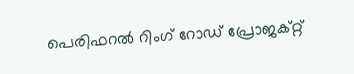പെരിഫറൽ റിംഗ് റോഡ് പ്രോജക്റ്റ്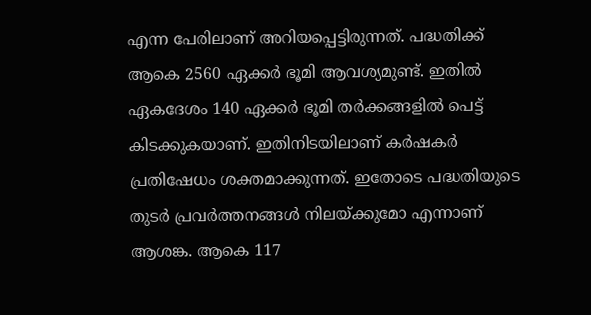എന്ന പേരിലാണ് അറിയപ്പെട്ടിരുന്നത്. പദ്ധതിക്ക് ആകെ 2560 ഏക്കർ ഭൂമി ആവശ്യമുണ്ട്. ഇതിൽ ഏകദേശം 140 ഏക്കർ ഭൂമി തർക്കങ്ങളിൽ പെട്ട് കിടക്കുകയാണ്. ഇതിനിടയിലാണ് കർഷകർ പ്രതിഷേധം ശക്തമാക്കുന്നത്. ഇതോടെ പദ്ധതിയുടെ തുടർ പ്രവർത്തനങ്ങൾ നിലയ്ക്കുമോ എന്നാണ് ആശങ്ക. ആകെ 117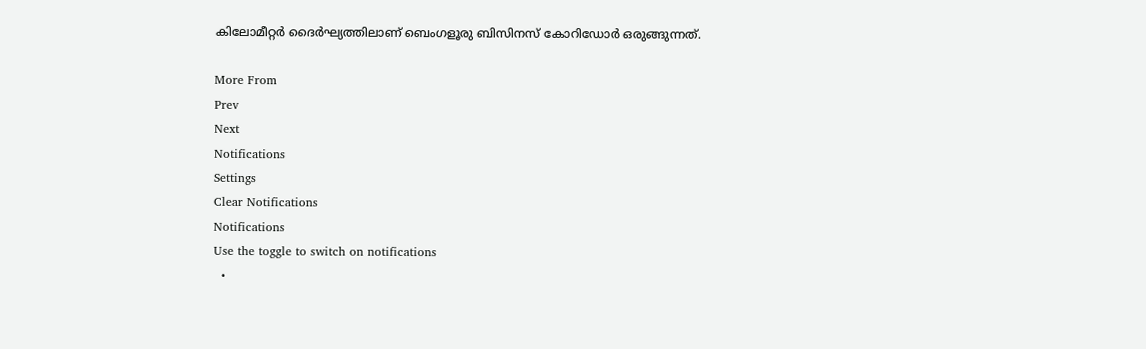കിലോമീറ്റർ ദൈർഘ്യത്തിലാണ് ബെംഗളൂരു ബിസിനസ് കോറിഡോർ ഒരുങ്ങുന്നത്.

More From
Prev
Next
Notifications
Settings
Clear Notifications
Notifications
Use the toggle to switch on notifications
  •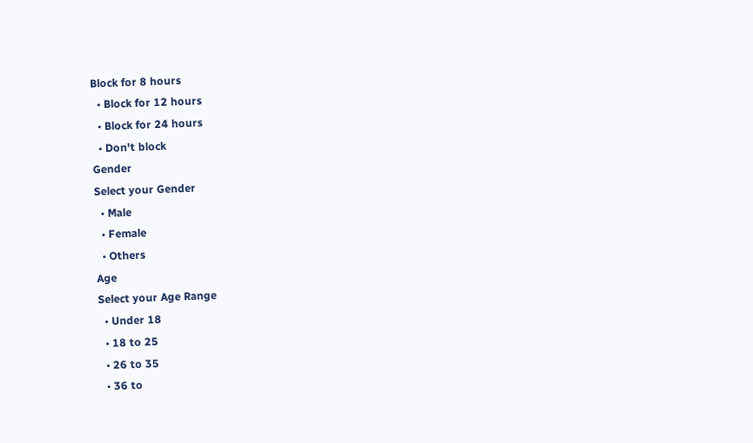Block for 8 hours
  • Block for 12 hours
  • Block for 24 hours
  • Don't block
Gender
Select your Gender
  • Male
  • Female
  • Others
Age
Select your Age Range
  • Under 18
  • 18 to 25
  • 26 to 35
  • 36 to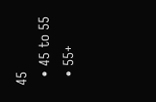45
  • 45 to 55
  • 55+